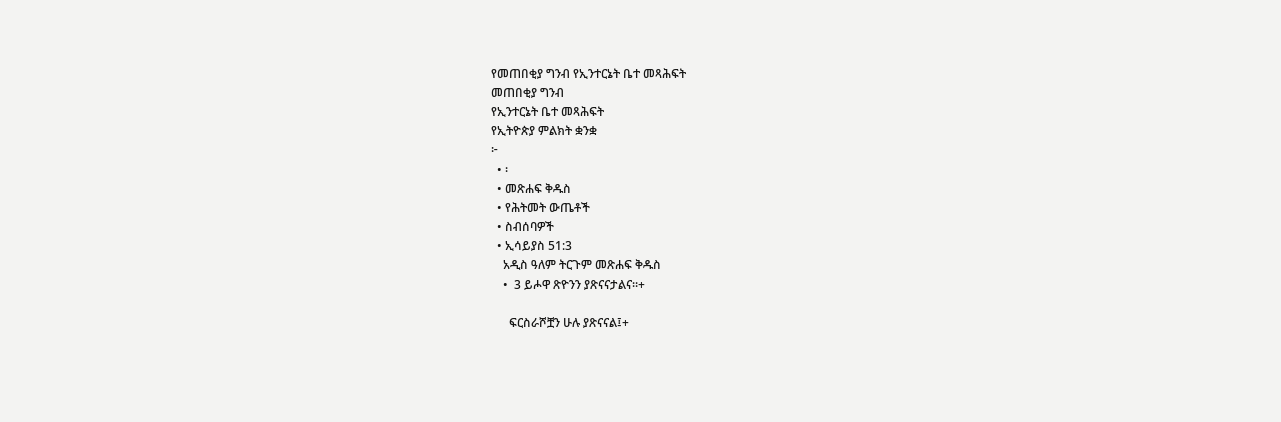የመጠበቂያ ግንብ የኢንተርኔት ቤተ መጻሕፍት
መጠበቂያ ግንብ
የኢንተርኔት ቤተ መጻሕፍት
የኢትዮጵያ ምልክት ቋንቋ
፦
  • ፡
  • መጽሐፍ ቅዱስ
  • የሕትመት ውጤቶች
  • ስብሰባዎች
  • ኢሳይያስ 51:3
    አዲስ ዓለም ትርጉም መጽሐፍ ቅዱስ
    •  3 ይሖዋ ጽዮንን ያጽናናታልና።+

      ፍርስራሾቿን ሁሉ ያጽናናል፤+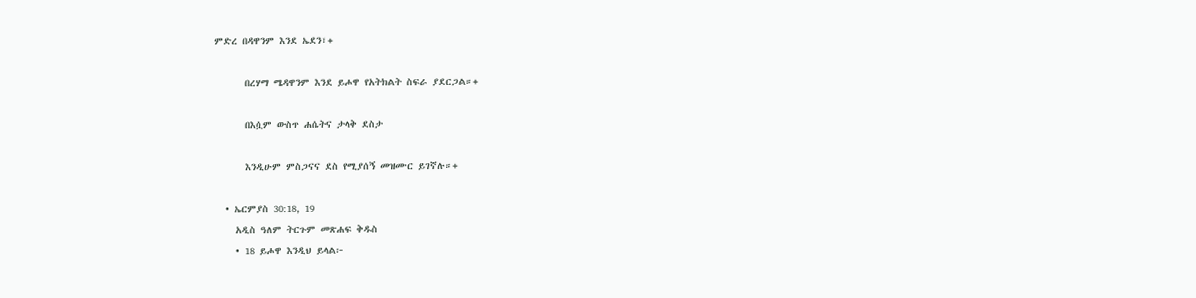ምድረ በዳዋንም እንደ ኤደን፣+

      በረሃማ ሜዳዋንም እንደ ይሖዋ የአትክልት ስፍራ ያደርጋል።+

      በእሷም ውስጥ ሐሴትና ታላቅ ደስታ

      እንዲሁም ምስጋናና ደስ የሚያሰኝ መዝሙር ይገኛሉ።+

  • ኤርምያስ 30:18, 19
    አዲስ ዓለም ትርጉም መጽሐፍ ቅዱስ
    • 18 ይሖዋ እንዲህ ይላል፦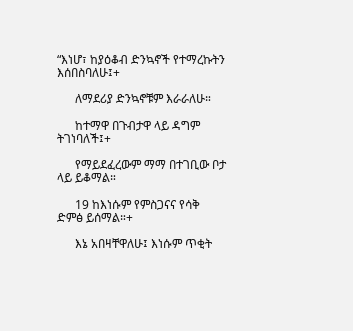“እነሆ፣ ከያዕቆብ ድንኳኖች የተማረኩትን እሰበስባለሁ፤+

      ለማደሪያ ድንኳኖቹም እራራለሁ።

      ከተማዋ በጉብታዋ ላይ ዳግም ትገነባለች፤+

      የማይደፈረውም ማማ በተገቢው ቦታ ላይ ይቆማል።

      19 ከእነሱም የምስጋናና የሳቅ ድምፅ ይሰማል።+

      እኔ አበዛቸዋለሁ፤ እነሱም ጥቂት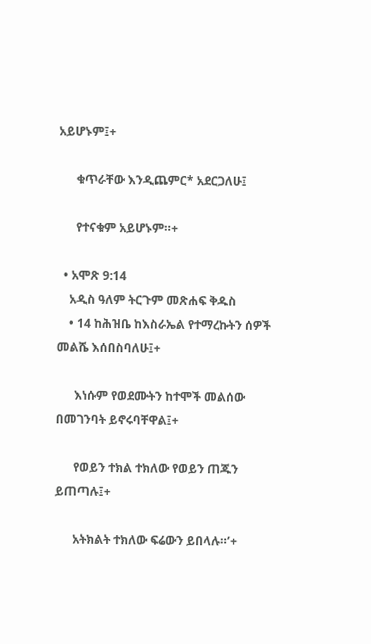አይሆኑም፤+

      ቁጥራቸው እንዲጨምር* አደርጋለሁ፤

      የተናቁም አይሆኑም።+

  • አሞጽ 9:14
    አዲስ ዓለም ትርጉም መጽሐፍ ቅዱስ
    • 14 ከሕዝቤ ከእስራኤል የተማረኩትን ሰዎች መልሼ እሰበስባለሁ፤+

      እነሱም የወደሙትን ከተሞች መልሰው በመገንባት ይኖሩባቸዋል፤+

      የወይን ተክል ተክለው የወይን ጠጁን ይጠጣሉ፤+

      አትክልት ተክለው ፍሬውን ይበላሉ።’+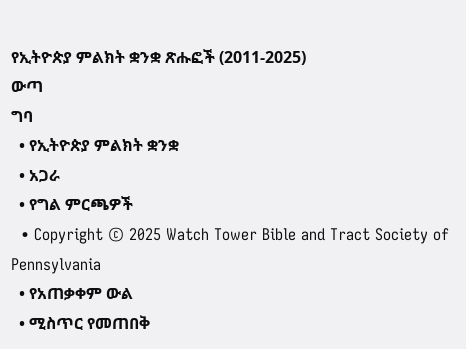የኢትዮጵያ ምልክት ቋንቋ ጽሑፎች (2011-2025)
ውጣ
ግባ
  • የኢትዮጵያ ምልክት ቋንቋ
  • አጋራ
  • የግል ምርጫዎች
  • Copyright © 2025 Watch Tower Bible and Tract Society of Pennsylvania
  • የአጠቃቀም ውል
  • ሚስጥር የመጠበቅ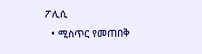ፖሊሲ
  • ሚስጥር የመጠበቅ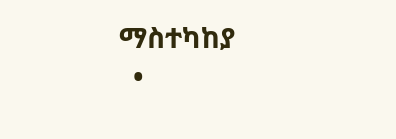ማስተካከያ
  •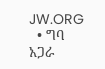JW.ORG
  • ግባ
አጋራ